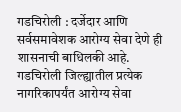गडचिरोली : दर्जेदार आणि सर्वसमावेशक आरोग्य सेवा देणे ही शासनाची बाधिलकी आहे. गडचिरोली जिल्ह्यातील प्रत्येक नागरिकापर्यंत आरोग्य सेवा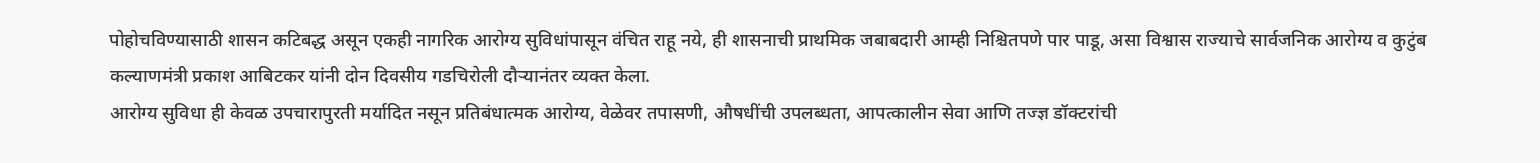पोहोचविण्यासाठी शासन कटिबद्ध असून एकही नागरिक आरोग्य सुविधांपासून वंचित राहू नये, ही शासनाची प्राथमिक जबाबदारी आम्ही निश्चितपणे पार पाडू, असा विश्वास राज्याचे सार्वजनिक आरोग्य व कुटुंब कल्याणमंत्री प्रकाश आबिटकर यांनी दोन दिवसीय गडचिरोली दौऱ्यानंतर व्यक्त केला.
आरोग्य सुविधा ही केवळ उपचारापुरती मर्यादित नसून प्रतिबंधात्मक आरोग्य, वेळेवर तपासणी, औषधींची उपलब्धता, आपत्कालीन सेवा आणि तज्ज्ञ डॉक्टरांची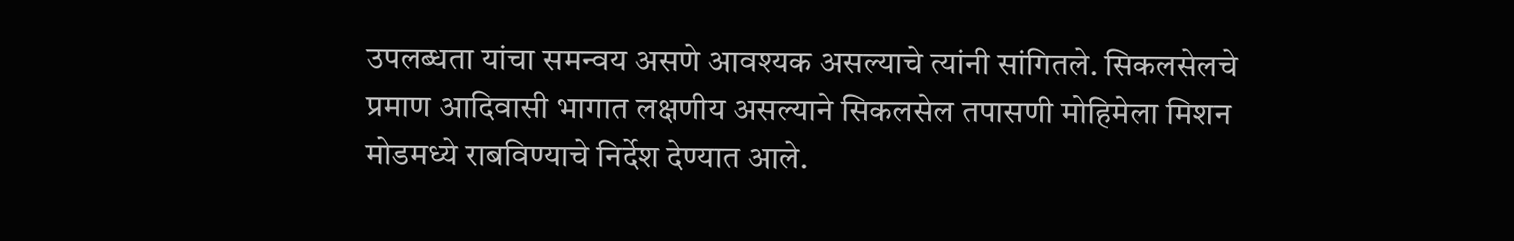उपलब्धता यांचा समन्वय असणे आवश्यक असल्याचे त्यांनी सांगितले. सिकलसेलचे प्रमाण आदिवासी भागात लक्षणीय असल्याने सिकलसेल तपासणी मोहिमेला मिशन मोडमध्ये राबविण्याचे निर्देश देण्यात आले.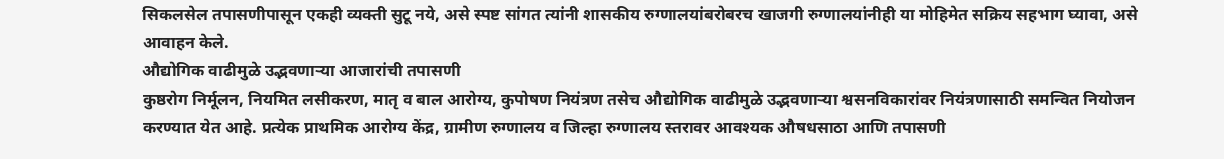सिकलसेल तपासणीपासून एकही व्यक्ती सुटू नये, असे स्पष्ट सांगत त्यांनी शासकीय रुग्णालयांबरोबरच खाजगी रुग्णालयांनीही या मोहिमेत सक्रिय सहभाग घ्यावा, असे आवाहन केले.
औद्योगिक वाढीमुळे उद्भवणाऱ्या आजारांची तपासणी
कुष्ठरोग निर्मूलन, नियमित लसीकरण, मातृ व बाल आरोग्य, कुपोषण नियंत्रण तसेच औद्योगिक वाढीमुळे उद्भवणाऱ्या श्वसनविकारांवर नियंत्रणासाठी समन्वित नियोजन करण्यात येत आहे. प्रत्येक प्राथमिक आरोग्य केंद्र, ग्रामीण रुग्णालय व जिल्हा रुग्णालय स्तरावर आवश्यक औषधसाठा आणि तपासणी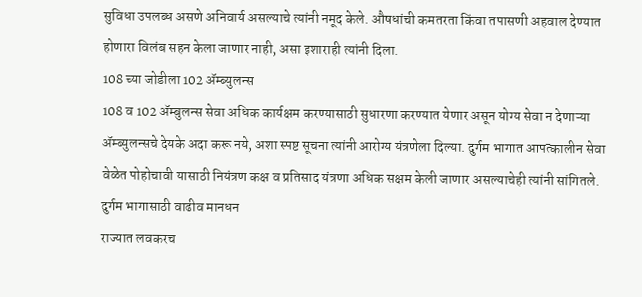सुविधा उपलब्ध असणे अनिवार्य असल्याचे त्यांनी नमूद केले. औषधांची कमतरता किंवा तपासणी अहवाल देण्यात होणारा विलंब सहन केला जाणार नाही, असा इशाराही त्यांनी दिला.
108 च्या जोडीला 102 ॲम्ब्युलन्स
108 व 102 ॲम्बुलन्स सेवा अधिक कार्यक्षम करण्यासाठी सुधारणा करण्यात येणार असून योग्य सेवा न देणाऱ्या ॲम्ब्युलन्सचे देयके अदा करू नये, अशा स्पष्ट सूचना त्यांनी आरोग्य यंत्रणेला दिल्या. दुर्गम भागात आपत्कालीन सेवा वेळेत पोहोचावी यासाठी नियंत्रण कक्ष व प्रतिसाद यंत्रणा अधिक सक्षम केली जाणार असल्याचेही त्यांनी सांगितले.
दुर्गम भागासाठी वाढीव मानधन
राज्यात लवकरच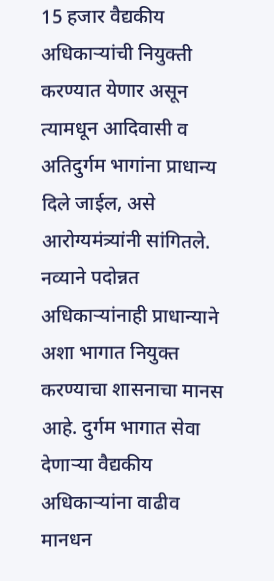15 हजार वैद्यकीय अधिकाऱ्यांची नियुक्ती करण्यात येणार असून त्यामधून आदिवासी व अतिदुर्गम भागांना प्राधान्य दिले जाईल, असे आरोग्यमंत्र्यांनी सांगितले. नव्याने पदोन्नत अधिकाऱ्यांनाही प्राधान्याने अशा भागात नियुक्त करण्याचा शासनाचा मानस आहे. दुर्गम भागात सेवा देणाऱ्या वैद्यकीय अधिकाऱ्यांना वाढीव मानधन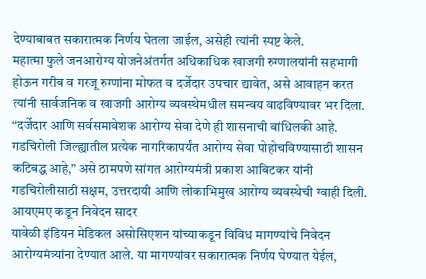देण्याबाबत सकारात्मक निर्णय घेतला जाईल, असेही त्यांनी स्पष्ट केले.
महात्मा फुले जनआरोग्य योजनेअंतर्गत अधिकाधिक खाजगी रुग्णालयांनी सहभागी होऊन गरीब व गरजू रुग्णांना मोफत व दर्जेदार उपचार द्यावेत, असे आवाहन करत त्यांनी सार्वजनिक व खाजगी आरोग्य व्यवस्थेमधील समन्वय वाढविण्यावर भर दिला. “दर्जेदार आणि सर्वसमावेशक आरोग्य सेवा देणे ही शासनाची बांधिलकी आहे. गडचिरोली जिल्ह्यातील प्रत्येक नागरिकापर्यंत आरोग्य सेवा पोहोचविण्यासाठी शासन कटिबद्ध आहे,” असे ठामपणे सांगत आरोग्यमंत्री प्रकाश आबिटकर यांनी गडचिरोलीसाठी सक्षम, उत्तरदायी आणि लोकाभिमुख आरोग्य व्यवस्थेची ग्वाही दिली.
आयएमए कडून निवेदन सादर
यावेळी इंडियन मेडिकल असोसिएशन यांच्याकडून विविध मागण्यांचे निवेदन आरोग्यमंत्र्यांना देण्यात आले. या मागण्यांवर सकारात्मक निर्णय घेण्यात येईल,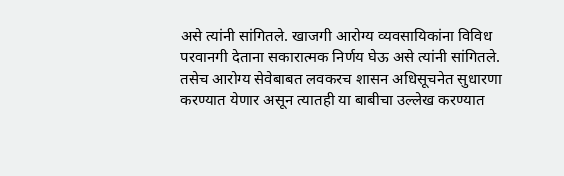असे त्यांनी सांगितले. खाजगी आरोग्य व्यवसायिकांना विविध परवानगी देताना सकारात्मक निर्णय घेऊ असे त्यांनी सांगितले. तसेच आरोग्य सेवेबाबत लवकरच शासन अधिसूचनेत सुधारणा करण्यात येणार असून त्यातही या बाबीचा उल्लेख करण्यात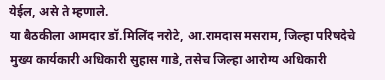येईल, असे ते म्हणाले.
या बैठकीला आमदार डॉ.मिलिंद नरोटे, आ.रामदास मसराम, जिल्हा परिषदेचे मुख्य कार्यकारी अधिकारी सुहास गाडे, तसेच जिल्हा आरोग्य अधिकारी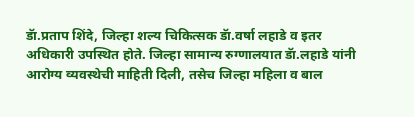डॅा.प्रताप शिंदे, जिल्हा शल्य चिकित्सक डॅा.वर्षा लहाडे व इतर अधिकारी उपस्थित होते. जिल्हा सामान्य रुग्णालयात डॅा.लहाडे यांनी आरोग्य व्यवस्थेची माहिती दिली, तसेच जिल्हा महिला व बाल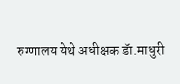रुग्णालय येथे अधीक्षक डॅा.माधुरी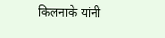किलनाके यांनी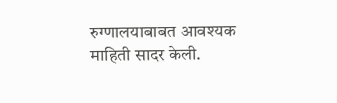रुग्णालयाबाबत आवश्यक माहिती सादर केली.